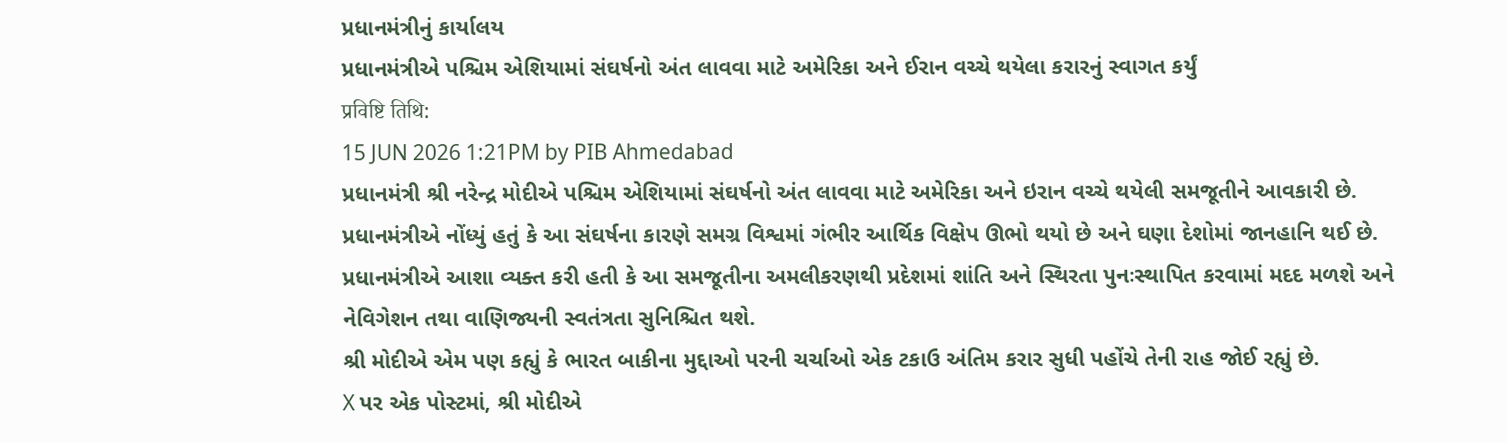પ્રધાનમંત્રીનું કાર્યાલય
પ્રધાનમંત્રીએ પશ્ચિમ એશિયામાં સંઘર્ષનો અંત લાવવા માટે અમેરિકા અને ઈરાન વચ્ચે થયેલા કરારનું સ્વાગત કર્યું
प्रविष्टि तिथि:
15 JUN 2026 1:21PM by PIB Ahmedabad
પ્રધાનમંત્રી શ્રી નરેન્દ્ર મોદીએ પશ્ચિમ એશિયામાં સંઘર્ષનો અંત લાવવા માટે અમેરિકા અને ઇરાન વચ્ચે થયેલી સમજૂતીને આવકારી છે.
પ્રધાનમંત્રીએ નોંધ્યું હતું કે આ સંઘર્ષના કારણે સમગ્ર વિશ્વમાં ગંભીર આર્થિક વિક્ષેપ ઊભો થયો છે અને ઘણા દેશોમાં જાનહાનિ થઈ છે. પ્રધાનમંત્રીએ આશા વ્યક્ત કરી હતી કે આ સમજૂતીના અમલીકરણથી પ્રદેશમાં શાંતિ અને સ્થિરતા પુનઃસ્થાપિત કરવામાં મદદ મળશે અને નેવિગેશન તથા વાણિજ્યની સ્વતંત્રતા સુનિશ્ચિત થશે.
શ્રી મોદીએ એમ પણ કહ્યું કે ભારત બાકીના મુદ્દાઓ પરની ચર્ચાઓ એક ટકાઉ અંતિમ કરાર સુધી પહોંચે તેની રાહ જોઈ રહ્યું છે.
X પર એક પોસ્ટમાં, શ્રી મોદીએ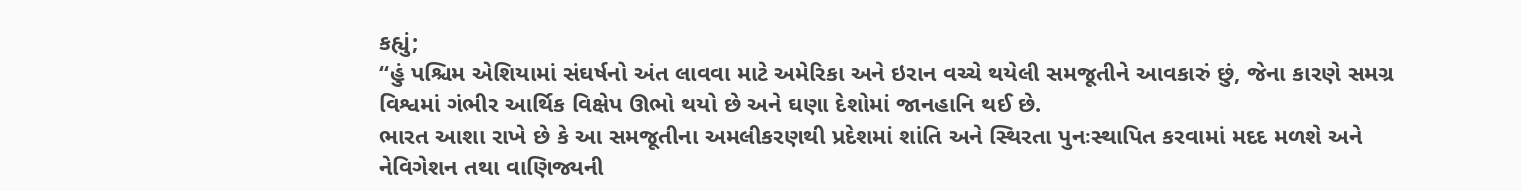કહ્યું;
“હું પશ્ચિમ એશિયામાં સંઘર્ષનો અંત લાવવા માટે અમેરિકા અને ઇરાન વચ્ચે થયેલી સમજૂતીને આવકારું છું, જેના કારણે સમગ્ર વિશ્વમાં ગંભીર આર્થિક વિક્ષેપ ઊભો થયો છે અને ઘણા દેશોમાં જાનહાનિ થઈ છે.
ભારત આશા રાખે છે કે આ સમજૂતીના અમલીકરણથી પ્રદેશમાં શાંતિ અને સ્થિરતા પુનઃસ્થાપિત કરવામાં મદદ મળશે અને નેવિગેશન તથા વાણિજ્યની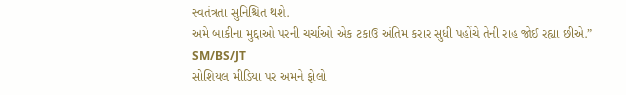સ્વતંત્રતા સુનિશ્ચિત થશે.
અમે બાકીના મુદ્દાઓ પરની ચર્ચાઓ એક ટકાઉ અંતિમ કરાર સુધી પહોંચે તેની રાહ જોઈ રહ્યા છીએ.”
SM/BS/JT
સોશિયલ મીડિયા પર અમને ફોલો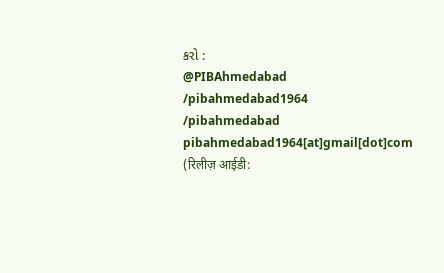કરો :
@PIBAhmedabad
/pibahmedabad1964
/pibahmedabad
pibahmedabad1964[at]gmail[dot]com
(रिलीज़ आईडी: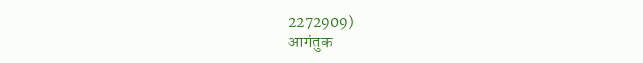2272909)
आगंतुक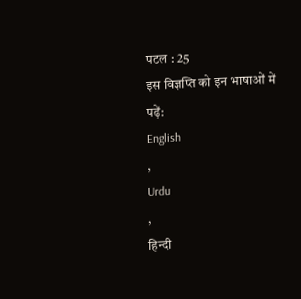पटल : 25
इस विज्ञप्ति को इन भाषाओं में पढ़ें:
English
,
Urdu
,
हिन्दी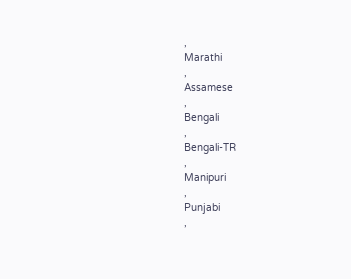,
Marathi
,
Assamese
,
Bengali
,
Bengali-TR
,
Manipuri
,
Punjabi
,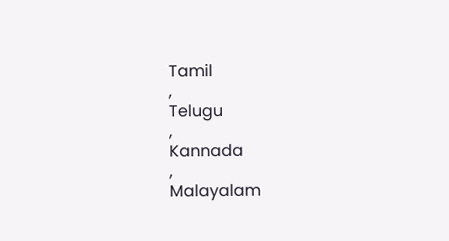Tamil
,
Telugu
,
Kannada
,
Malayalam